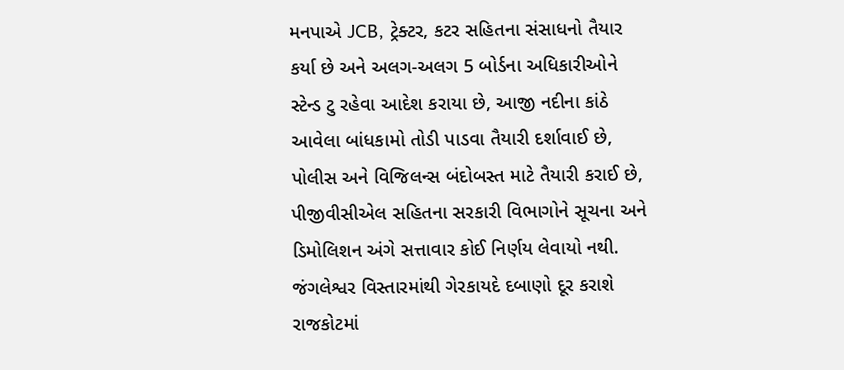મનપાએ JCB, ટ્રેક્ટર, કટર સહિતના સંસાધનો તૈયાર કર્યા છે અને અલગ-અલગ 5 બોર્ડના અધિકારીઓને સ્ટેન્ડ ટુ રહેવા આદેશ કરાયા છે, આજી નદીના કાંઠે આવેલા બાંધકામો તોડી પાડવા તૈયારી દર્શાવાઈ છે, પોલીસ અને વિજિલન્સ બંદોબસ્ત માટે તૈયારી કરાઈ છે, પીજીવીસીએલ સહિતના સરકારી વિભાગોને સૂચના અને ડિમોલિશન અંગે સત્તાવાર કોઈ નિર્ણય લેવાયો નથી.
જંગલેશ્વર વિસ્તારમાંથી ગેરકાયદે દબાણો દૂર કરાશે
રાજકોટમાં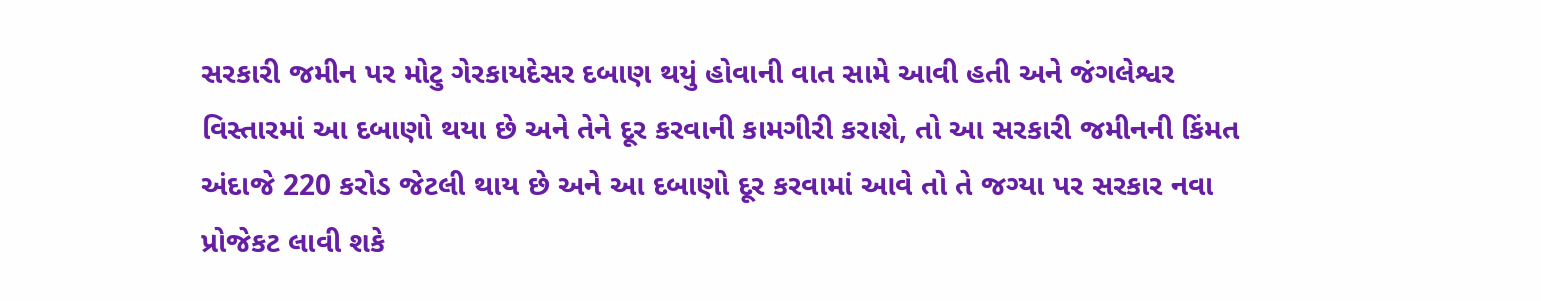સરકારી જમીન પર મોટુ ગેરકાયદેસર દબાણ થયું હોવાની વાત સામે આવી હતી અને જંગલેશ્વર વિસ્તારમાં આ દબાણો થયા છે અને તેને દૂર કરવાની કામગીરી કરાશે, તો આ સરકારી જમીનની કિંમત અંદાજે 220 કરોડ જેટલી થાય છે અને આ દબાણો દૂર કરવામાં આવે તો તે જગ્યા પર સરકાર નવા પ્રોજેકટ લાવી શકે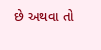છે અથવા તો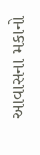આવાસના મકાનો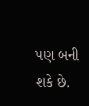પણ બની શકે છે.